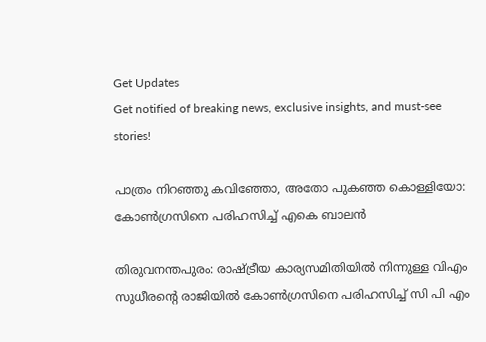Get Updates
Get notified of breaking news, exclusive insights, and must-see stories!

പാത്രം നിറഞ്ഞു കവിഞ്ഞോ, അതോ പുകഞ്ഞ കൊള്ളിയോ: കോണ്‍ഗ്രസിനെ പരിഹസിച്ച് എകെ ബാലന്‍

തിരുവനന്തപുരം: രാഷ്ട്രീയ കാര്യസമിതിയില്‍ നിന്നുള്ള വിഎം സുധീരന്റെ രാജിയില്‍ കോണ്‍ഗ്രസിനെ പരിഹസിച്ച് സി പി എം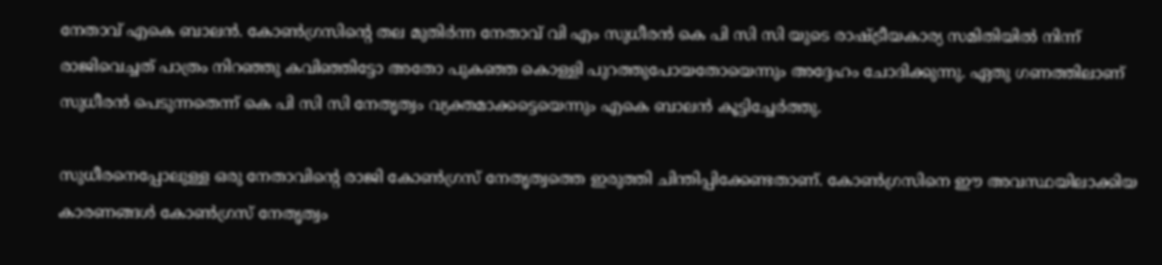നേതാവ് എകെ ബാലന്‍. കോൺഗ്രസിൻ്റെ തല മുതിർന്ന നേതാവ് വി എം സുധീരൻ കെ പി സി സി യുടെ രാഷ്ട്രീയകാര്യ സമിതിയിൽ നിന്ന് രാജിവെച്ചത് പാത്രം നിറഞ്ഞു കവിഞ്ഞിട്ടോ അതോ പുകഞ്ഞ കൊള്ളി പുറത്തുപോയതോയെന്നും അദ്ദേഹം ചോദിക്കുന്നു. ഏതു ഗണത്തിലാണ് സുധീരൻ പെടുന്നതെന്ന് കെ പി സി സി നേതൃത്വം വ്യക്തമാക്കട്ടെയെന്നും എകെ ബാലന്‍ കൂട്ടിച്ചേര്‍ത്തു.

സുധീരനെപ്പോലുള്ള ഒരു നേതാവിൻ്റെ രാജി കോൺഗ്രസ് നേതൃത്വത്തെ ഇരുത്തി ചിന്തിപ്പിക്കേണ്ടതാണ്. കോൺ‌ഗ്രസിനെ ഈ അവസ്ഥയിലാക്കിയ കാരണങ്ങൾ കോൺഗ്രസ് നേതൃത്വം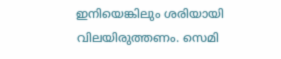ഇനിയെങ്കിലും ശരിയായി വിലയിരുത്തണം. സെമി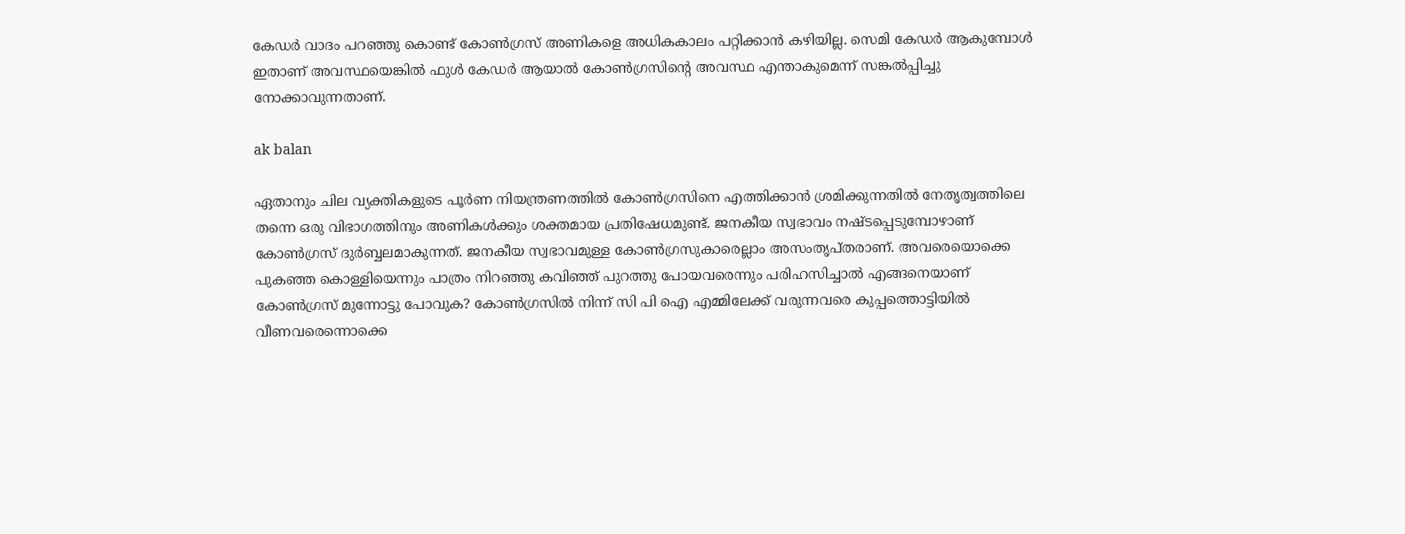കേഡർ വാദം പറഞ്ഞു കൊണ്ട് കോൺഗ്രസ് അണികളെ അധികകാലം പറ്റിക്കാൻ കഴിയില്ല. സെമി കേഡർ ആകുമ്പോൾ ഇതാണ് അവസ്ഥയെങ്കിൽ ഫുൾ കേഡർ ആയാൽ കോൺഗ്രസിൻ്റെ അവസ്ഥ എന്താകുമെന്ന് സങ്കൽപ്പിച്ചു നോക്കാവുന്നതാണ്.

ak balan

ഏതാനും ചില വ്യക്തികളുടെ പൂർണ നിയന്ത്രണത്തിൽ കോൺഗ്രസിനെ എത്തിക്കാൻ ശ്രമിക്കുന്നതിൽ നേതൃത്വത്തിലെ തന്നെ ഒരു വിഭാഗത്തിനും അണികൾക്കും ശക്തമായ പ്രതിഷേധമുണ്ട്. ജനകീയ സ്വഭാവം നഷ്ടപ്പെടുമ്പോഴാണ് കോൺഗ്രസ് ദുർബ്ബലമാകുന്നത്. ജനകീയ സ്വഭാവമുള്ള കോൺഗ്രസുകാരെല്ലാം അസംതൃപ്തരാണ്. അവരെയൊക്കെ പുകഞ്ഞ കൊള്ളിയെന്നും പാത്രം നിറഞ്ഞു കവിഞ്ഞ് പുറത്തു പോയവരെന്നും പരിഹസിച്ചാൽ എങ്ങനെയാണ് കോൺഗ്രസ് മുന്നോട്ടു പോവുക? കോൺഗ്രസിൽ നിന്ന് സി പി ഐ എമ്മിലേക്ക് വരുന്നവരെ കുപ്പത്തൊട്ടിയിൽ വീണവരെന്നൊക്കെ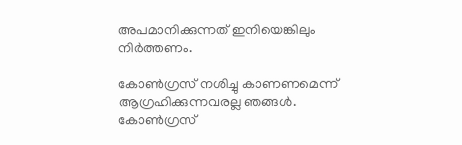അപമാനിക്കുന്നത് ഇനിയെങ്കിലും നിർത്തണം.

കോൺഗ്രസ് നശിച്ചു കാണണമെന്ന് ആഗ്രഹിക്കുന്നവരല്ല ഞങ്ങൾ. കോൺ‌ഗ്രസ്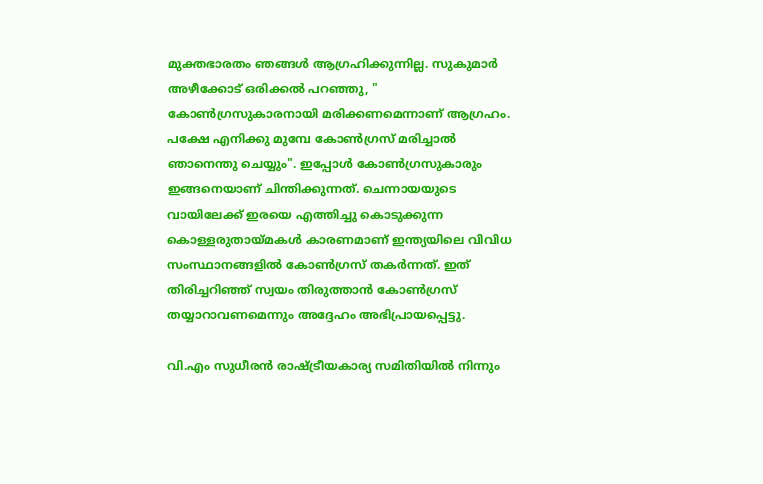മുക്തഭാരതം ഞങ്ങൾ ആഗ്രഹിക്കുന്നില്ല. സുകുമാർ അഴീക്കോട് ഒരിക്കൽ പറഞ്ഞു, " കോൺഗ്രസുകാരനായി മരിക്കണമെന്നാണ് ആഗ്രഹം. പക്ഷേ എനിക്കു മുമ്പേ കോൺഗ്രസ് മരിച്ചാൽ ഞാനെന്തു ചെയ്യും". ഇപ്പോൾ കോൺഗ്രസുകാരും ഇങ്ങനെയാണ് ചിന്തിക്കുന്നത്. ചെന്നായയുടെ വായിലേക്ക് ഇരയെ എത്തിച്ചു കൊടുക്കുന്ന കൊള്ളരുതായ്മകൾ കാരണമാണ് ഇന്ത്യയിലെ വിവിധ സംസ്ഥാനങ്ങളിൽ കോൺ‌ഗ്രസ് തകർന്നത്. ഇത് തിരിച്ചറിഞ്ഞ് സ്വയം തിരുത്താൻ കോൺഗ്രസ് തയ്യാറാവണമെന്നും അദ്ദേഹം അഭിപ്രായപ്പെട്ടു.

വി.എം സുധീരൻ രാഷ്ട്രീയകാര്യ സമിതിയിൽ നിന്നും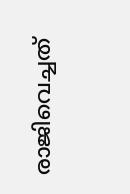രാജിവെച്ചത്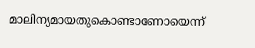മാലിന്യമായതുകൊണ്ടാണോയെന്ന്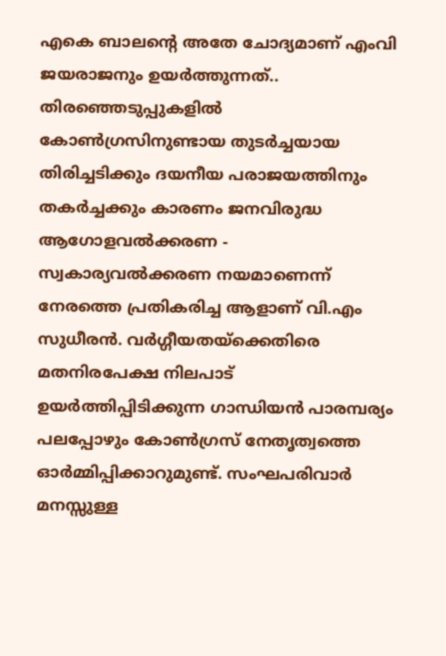എകെ ബാലന്റെ അതേ ചോദ്യമാണ് എംവി ജയരാജനും ഉയര്‍ത്തുന്നത്.. തിരഞ്ഞെടുപ്പുകളിൽ കോൺഗ്രസിനുണ്ടായ തുടർച്ചയായ തിരിച്ചടിക്കും ദയനീയ പരാജയത്തിനും തകർച്ചക്കും കാരണം ജനവിരുദ്ധ ആഗോളവൽക്കരണ - സ്വകാര്യവൽക്കരണ നയമാണെന്ന് നേരത്തെ പ്രതികരിച്ച ആളാണ് വി.എം സുധീരൻ. വർഗ്ഗീയതയ്ക്കെതിരെ മതനിരപേക്ഷ നിലപാട് ഉയർത്തിപ്പിടിക്കുന്ന ഗാന്ധിയൻ പാരമ്പര്യം പലപ്പോഴും കോൺഗ്രസ് നേതൃത്വത്തെ ഓർമ്മിപ്പിക്കാറുമുണ്ട്. സംഘപരിവാർ മനസ്സുള്ള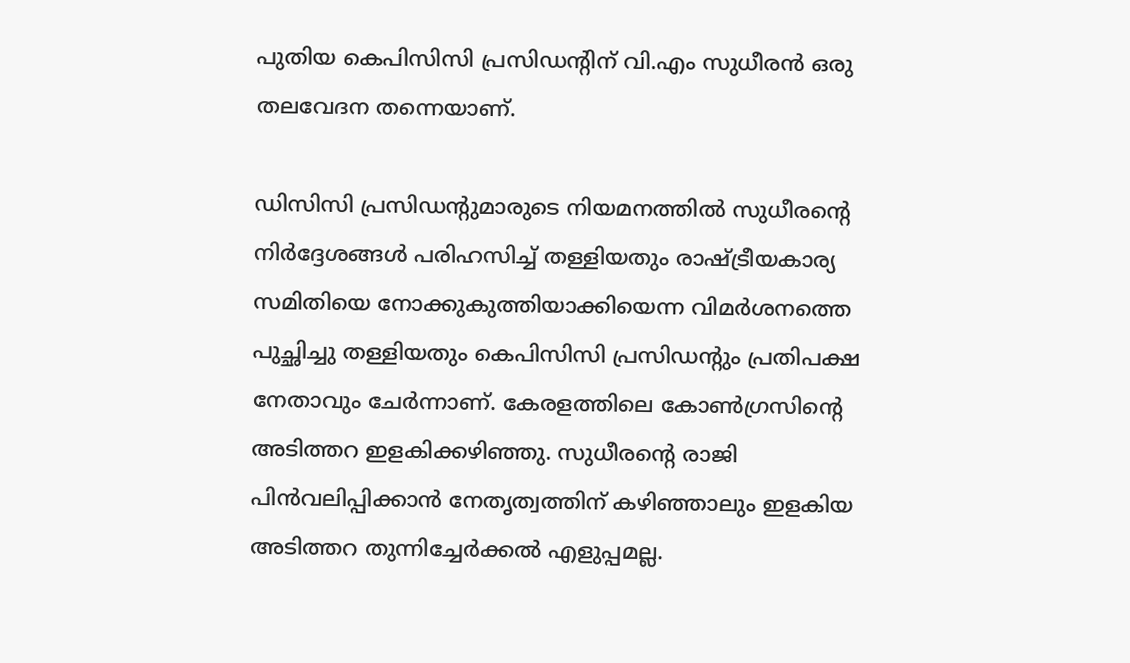പുതിയ കെപിസിസി പ്രസിഡന്റിന് വി.എം സുധീരൻ ഒരു തലവേദന തന്നെയാണ്.

ഡിസിസി പ്രസിഡന്റുമാരുടെ നിയമനത്തിൽ സുധീരന്റെ നിർദ്ദേശങ്ങൾ പരിഹസിച്ച് തള്ളിയതും രാഷ്ട്രീയകാര്യ സമിതിയെ നോക്കുകുത്തിയാക്കിയെന്ന വിമർശനത്തെ പുച്ഛിച്ചു തള്ളിയതും കെപിസിസി പ്രസിഡന്റും പ്രതിപക്ഷ നേതാവും ചേർന്നാണ്. കേരളത്തിലെ കോൺഗ്രസിന്റെ അടിത്തറ ഇളകിക്കഴിഞ്ഞു. സുധീരന്റെ രാജി പിൻവലിപ്പിക്കാൻ നേതൃത്വത്തിന് കഴിഞ്ഞാലും ഇളകിയ അടിത്തറ തുന്നിച്ചേർക്കൽ എളുപ്പമല്ല.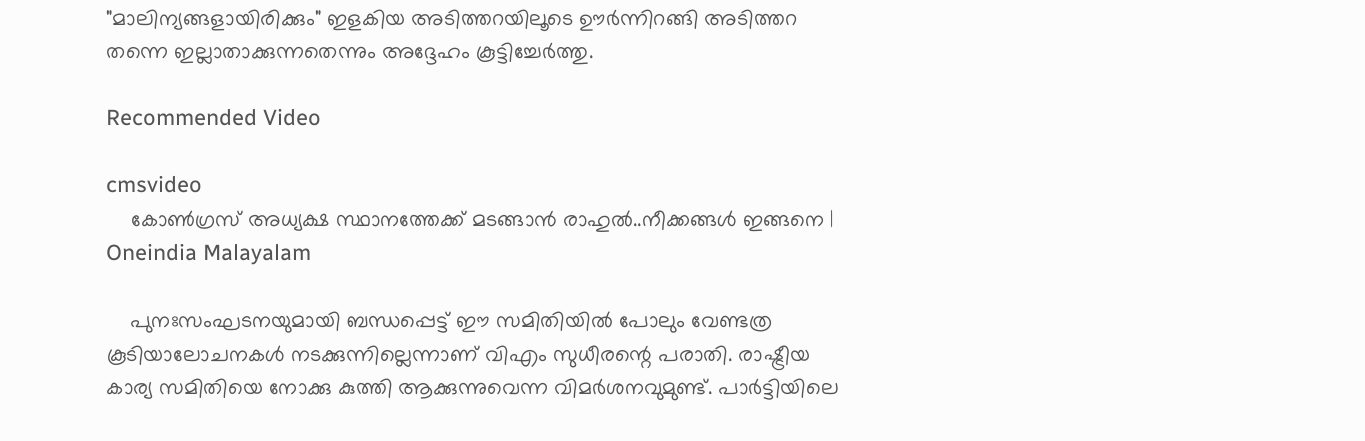"മാലിന്യങ്ങളായിരിക്കും" ഇളകിയ അടിത്തറയിലൂടെ ഊർന്നിറങ്ങി അടിത്തറ തന്നെ ഇല്ലാതാക്കുന്നതെന്നും അദ്ദേഹം കൂട്ടിച്ചേര്‍ത്തു.

Recommended Video

cmsvideo
    കോൺഗ്രസ് അധ്യക്ഷ സ്ഥാനത്തേക്ക് മടങ്ങാന്‍ രാഹുല്‍..നീക്കങ്ങൾ ഇങ്ങനെ | Oneindia Malayalam

    പുനഃസംഘടനയുമായി ബന്ധപ്പെട്ട് ഈ സമിതിയില്‍ പോലും വേണ്ടത്ര കൂടിയാലോചനകള്‍ നടക്കുന്നില്ലെന്നാണ് വിഎം സുധീരന്റെ പരാതി. രാഷ്ട്രീയ കാര്യ സമിതിയെ നോക്കു കുത്തി ആക്കുന്നുവെന്ന വിമര്‍ശനവുമുണ്ട്. പാർട്ടിയിലെ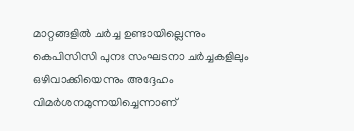മാറ്റങ്ങളിൽ ചർച്ച ഉണ്ടായില്ലെന്നും കെപിസിസി പുനഃ സംഘടനാ ചർച്ചകളിലും ഒഴിവാക്കിയെന്നും അദ്ദേഹം വിമര്‍ശനമുന്നയിച്ചെന്നാണ്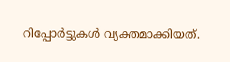റിപ്പോര്‍ട്ടുകള്‍ വ്യക്തമാക്കിയത്.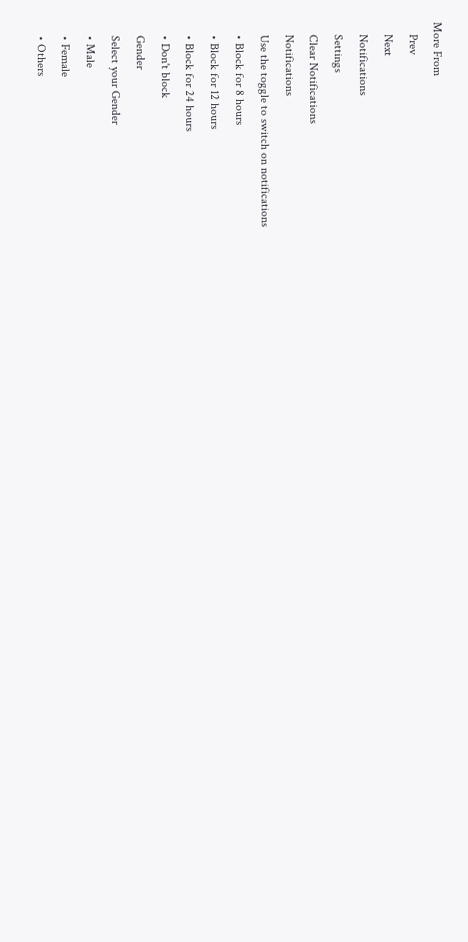More From
    Prev
    Next
    Notifications
    Settings
    Clear Notifications
    Notifications
    Use the toggle to switch on notifications
    • Block for 8 hours
    • Block for 12 hours
    • Block for 24 hours
    • Don't block
    Gender
    Select your Gender
    • Male
    • Female
    • Others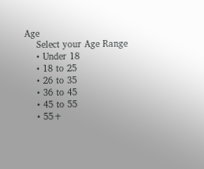Age
    Select your Age Range
    • Under 18
    • 18 to 25
    • 26 to 35
    • 36 to 45
    • 45 to 55
    • 55+